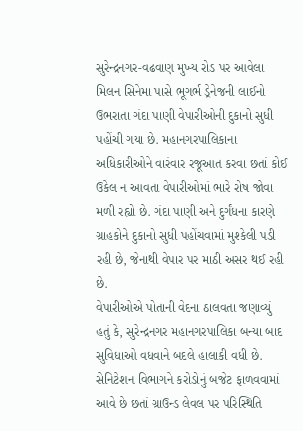સુરેન્દ્રનગર-વઢવાણ મુખ્ય રોડ પર આવેલા મિલન સિનેમા પાસે ભૂગર્ભ ડ્રેનેજની લાઈનો ઉભરાતા ગંદા પાણી વેપારીઓની દુકાનો સુધી પહોંચી ગયા છે. મહાનગરપાલિકાના અધિકારીઓને વારંવાર રજૂઆત કરવા છતાં કોઈ ઉકેલ ન આવતા વેપારીઓમાં ભારે રોષ જોવા મળી રહ્યો છે. ગંદા પાણી અને દુર્ગંધના કારણે ગ્રાહકોને દુકાનો સુધી પહોંચવામાં મુશ્કેલી પડી રહી છે, જેનાથી વેપાર પર માઠી અસર થઈ રહી છે.
વેપારીઓએ પોતાની વેદના ઠાલવતા જણાવ્યું હતું કે, સુરેન્દ્રનગર મહાનગરપાલિકા બન્યા બાદ સુવિધાઓ વધવાને બદલે હાલાકી વધી છે. સેનિટેશન વિભાગને કરોડોનું બજેટ ફાળવવામાં આવે છે છતાં ગ્રાઉન્ડ લેવલ પર પરિસ્થિતિ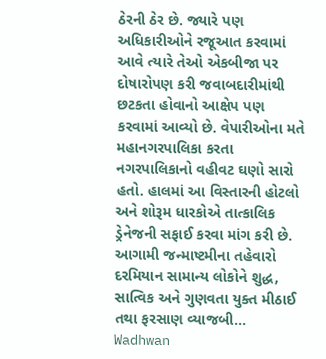ઠેરની ઠેર છે. જ્યારે પણ અધિકારીઓને રજૂઆત કરવામાં આવે ત્યારે તેઓ એકબીજા પર દોષારોપણ કરી જવાબદારીમાંથી છટકતા હોવાનો આક્ષેપ પણ કરવામાં આવ્યો છે. વેપારીઓના મતે મહાનગરપાલિકા કરતા નગરપાલિકાનો વહીવટ ઘણો સારો હતો. હાલમાં આ વિસ્તારની હોટલો અને શોરૂમ ધારકોએ તાત્કાલિક ડ્રેનેજની સફાઈ કરવા માંગ કરી છે.
આગામી જન્માષ્ટમીના તહેવારો દરમિયાન સામાન્ય લોકોને શુદ્ધ, સાત્વિક અને ગુણવતા યુક્ત મીઠાઈ તથા ફરસાણ વ્યાજબી…
Wadhwan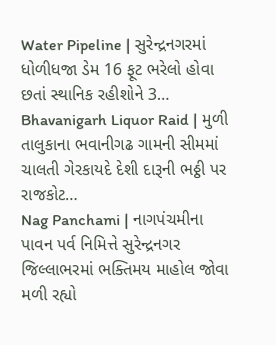Water Pipeline | સુરેન્દ્રનગરમાં ધોળીધજા ડેમ 16 ફૂટ ભરેલો હોવા છતાં સ્થાનિક રહીશોને 3…
Bhavanigarh Liquor Raid | મુળી તાલુકાના ભવાનીગઢ ગામની સીમમાં ચાલતી ગેરકાયદે દેશી દારૂની ભઠ્ઠી પર રાજકોટ…
Nag Panchami | નાગપંચમીના પાવન પર્વ નિમિત્તે સુરેન્દ્રનગર જિલ્લાભરમાં ભક્તિમય માહોલ જોવા મળી રહ્યો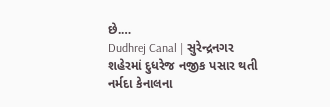છે.…
Dudhrej Canal | સુરેન્દ્રનગર શહેરમાં દુધરેજ નજીક પસાર થતી નર્મદા કેનાલના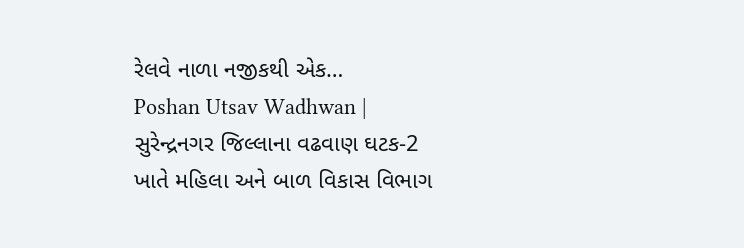રેલવે નાળા નજીકથી એક…
Poshan Utsav Wadhwan | સુરેન્દ્રનગર જિલ્લાના વઢવાણ ઘટક-2 ખાતે મહિલા અને બાળ વિકાસ વિભાગ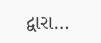દ્વારા…